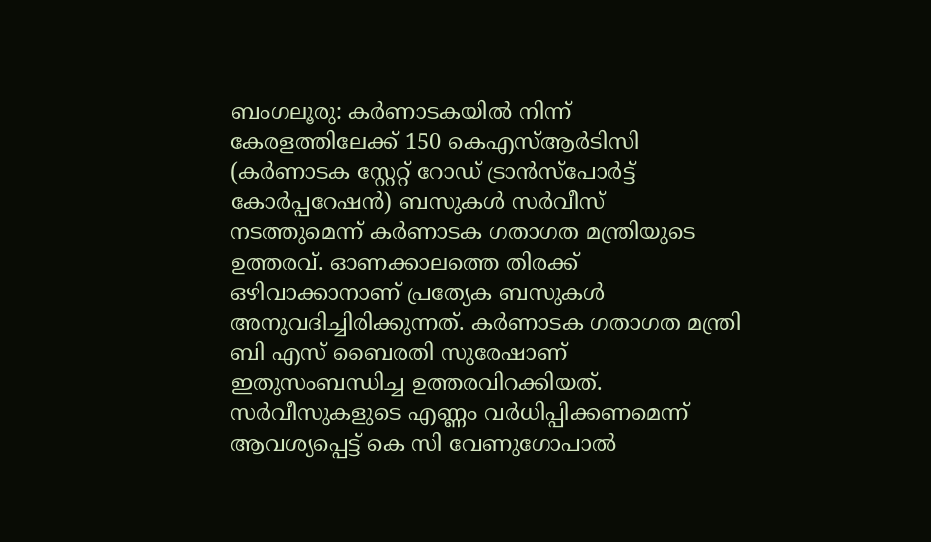ബംഗലൂരു: കർണാടകയിൽ നിന്ന് കേരളത്തിലേക്ക് 150 കെഎസ്ആർടിസി (കർണാടക സ്റ്റേറ്റ് റോഡ് ട്രാൻസ്പോർട്ട് കോർപ്പറേഷൻ) ബസുകൾ സർവീസ് നടത്തുമെന്ന് കർണാടക ഗതാഗത മന്ത്രിയുടെ ഉത്തരവ്. ഓണക്കാലത്തെ തിരക്ക് ഒഴിവാക്കാനാണ് പ്രത്യേക ബസുകൾ അനുവദിച്ചിരിക്കുന്നത്. കർണാടക ഗതാഗത മന്ത്രി ബി എസ് ബൈരതി സുരേഷാണ് ഇതുസംബന്ധിച്ച ഉത്തരവിറക്കിയത്.
സർവീസുകളുടെ എണ്ണം വർധിപ്പിക്കണമെന്ന് ആവശ്യപ്പെട്ട് കെ സി വേണുഗോപാൽ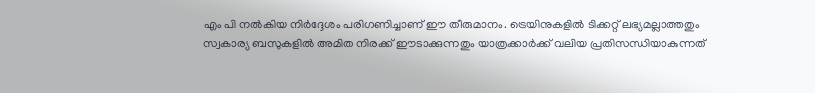എം പി നൽകിയ നിർദ്ദേശം പരിഗണിച്ചാണ് ഈ തീരുമാനം. ട്രെയിനുകളിൽ ടിക്കറ്റ് ലഭ്യമല്ലാത്തതും സ്വകാര്യ ബസുകളിൽ അമിത നിരക്ക് ഈടാക്കുന്നതും യാത്രക്കാർക്ക് വലിയ പ്രതിസന്ധിയാകുന്നത്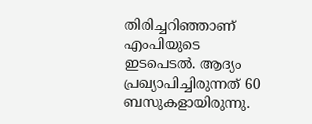തിരിച്ചറിഞ്ഞാണ് എംപിയുടെ ഇടപെടൽ. ആദ്യം പ്രഖ്യാപിച്ചിരുന്നത് 60 ബസുകളായിരുന്നു.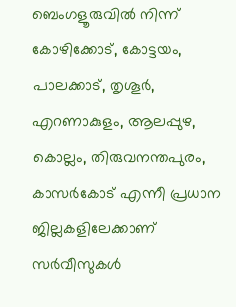ബെംഗളൂരുവിൽ നിന്ന് കോഴിക്കോട്, കോട്ടയം, പാലക്കാട്, തൃശൂർ, എറണാകുളം, ആലപ്പുഴ, കൊല്ലം, തിരുവനന്തപുരം, കാസർകോട് എന്നീ പ്രധാന ജില്ലകളിലേക്കാണ് സർവീസുകൾ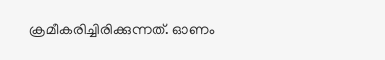ക്രമീകരിച്ചിരിക്കുന്നത്. ഓണം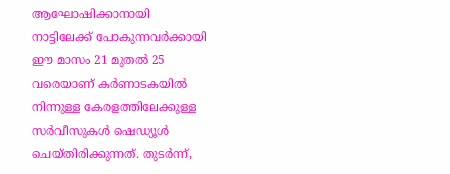ആഘോഷിക്കാനായി നാട്ടിലേക്ക് പോകുന്നവർക്കായി ഈ മാസം 21 മുതൽ 25 വരെയാണ് കർണാടകയിൽ നിന്നുള്ള കേരളത്തിലേക്കുള്ള സർവീസുകൾ ഷെഡ്യൂൾ ചെയ്തിരിക്കുന്നത്. തുടർന്ന്,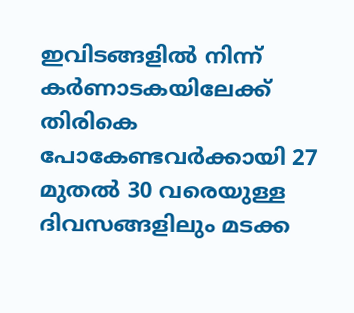ഇവിടങ്ങളിൽ നിന്ന് കർണാടകയിലേക്ക് തിരികെ പോകേണ്ടവർക്കായി 27 മുതൽ 30 വരെയുള്ള ദിവസങ്ങളിലും മടക്ക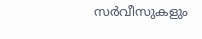സർവീസുകളും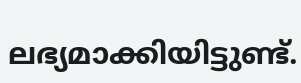ലഭ്യമാക്കിയിട്ടുണ്ട്.